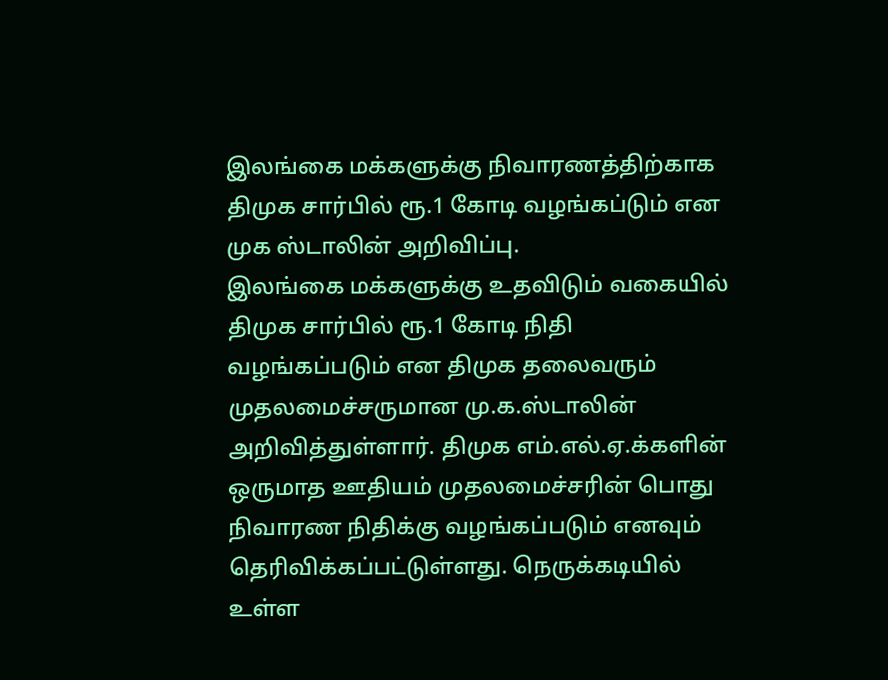இலங்கை மக்களுக்கு நிவாரணத்திற்காக திமுக சார்பில் ரூ.1 கோடி வழங்கப்டும் என முக ஸ்டாலின் அறிவிப்பு.
இலங்கை மக்களுக்கு உதவிடும் வகையில் திமுக சார்பில் ரூ.1 கோடி நிதி வழங்கப்படும் என திமுக தலைவரும் முதலமைச்சருமான மு.க.ஸ்டாலின் அறிவித்துள்ளார். திமுக எம்.எல்.ஏ.க்களின் ஒருமாத ஊதியம் முதலமைச்சரின் பொது நிவாரண நிதிக்கு வழங்கப்படும் எனவும் தெரிவிக்கப்பட்டுள்ளது. நெருக்கடியில் உள்ள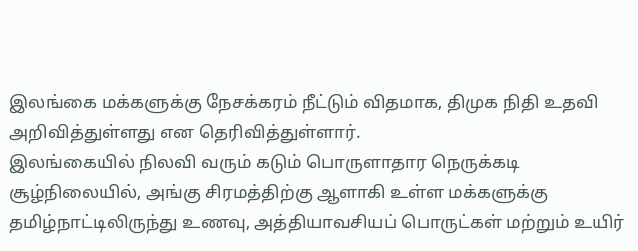இலங்கை மக்களுக்கு நேசக்கரம் நீட்டும் விதமாக, திமுக நிதி உதவி அறிவித்துள்ளது என தெரிவித்துள்ளார்.
இலங்கையில் நிலவி வரும் கடும் பொருளாதார நெருக்கடி சூழ்நிலையில், அங்கு சிரமத்திற்கு ஆளாகி உள்ள மக்களுக்கு தமிழ்நாட்டிலிருந்து உணவு, அத்தியாவசியப் பொருட்கள் மற்றும் உயிர்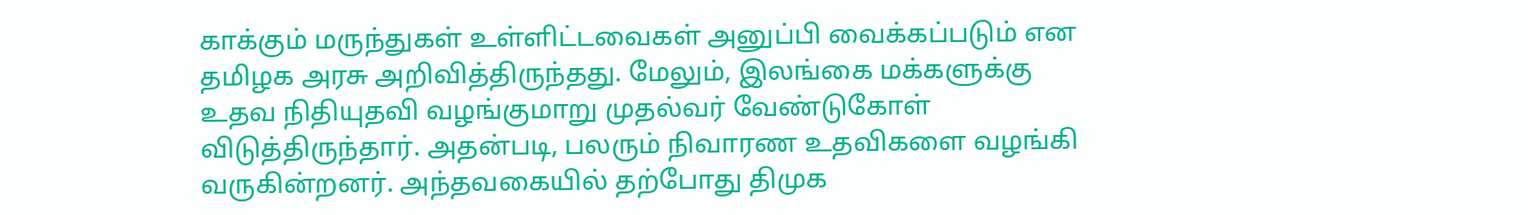காக்கும் மருந்துகள் உள்ளிட்டவைகள் அனுப்பி வைக்கப்படும் என தமிழக அரசு அறிவித்திருந்தது. மேலும், இலங்கை மக்களுக்கு உதவ நிதியுதவி வழங்குமாறு முதல்வர் வேண்டுகோள் விடுத்திருந்தார். அதன்படி, பலரும் நிவாரண உதவிகளை வழங்கி வருகின்றனர். அந்தவகையில் தற்போது திமுக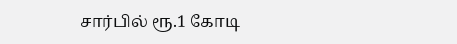சார்பில் ரூ.1 கோடி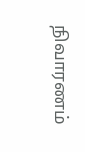நிவாரணம்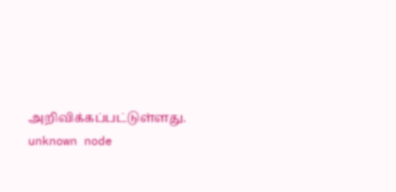அறிவிக்கப்பட்டுள்ளது.
unknown node